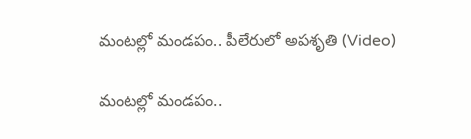మంట‌ల్లో మండ‌పం.. పీలేరులో అప‌శృతి (Video)

మంట‌ల్లో మండ‌పం..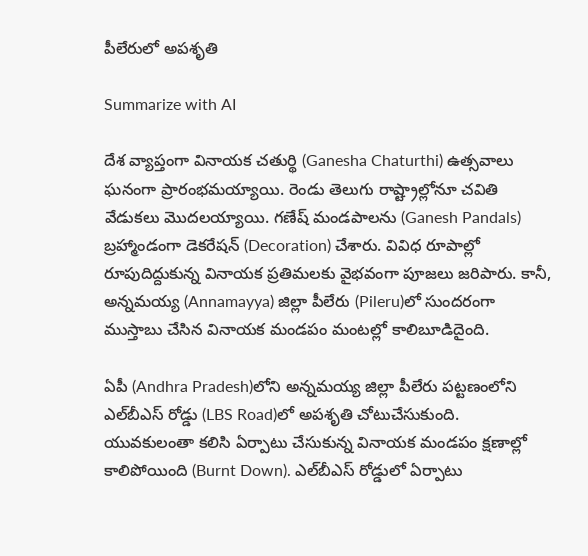పీలేరులో అప‌శృతి

Summarize with AI

దేశ వ్యాప్తంగా వినాయ‌క చ‌తుర్థి (Ganesha Chaturthi) ఉత్స‌వాలు ఘ‌నంగా ప్రారంభ‌మ‌య్యాయి. రెండు తెలుగు రాష్ట్రాల్లోనూ చ‌వితి వేడుక‌లు మొద‌ల‌య్యాయి. గ‌ణేష్ మండ‌పాల‌ను (Ganesh Pandals) బ్ర‌హ్మాండంగా డెక‌రేష‌న్ (Decoration) చేశారు. వివిధ రూపాల్లో రూపుదిద్దుకున్న వినాయ‌క ప్ర‌తిమ‌ల‌కు వైభ‌వంగా పూజ‌లు జ‌రిపారు. కానీ, అన్న‌మ‌య్య (Annamayya) జిల్లా పీలేరు (Pileru)లో సుంద‌రంగా ముస్తాబు చేసిన వినాయ‌క మండ‌పం మంట‌ల్లో కాలిబూడిదైంది.

ఏపీ (Andhra Pradesh)లోని అన్న‌మ‌య్య జిల్లా పీలేరు ప‌ట్ట‌ణంలోని ఎల్‌బీఎస్ రోడ్డు (LBS Road)లో అప‌శృతి చోటుచేసుకుంది. యువ‌కులంతా క‌లిసి ఏర్పాటు చేసుకున్న‌ వినాయ‌క మండ‌పం క్ష‌ణాల్లో కాలిపోయింది (Burnt Down). ఎల్‌బీఎస్ రోడ్డులో ఏర్పాటు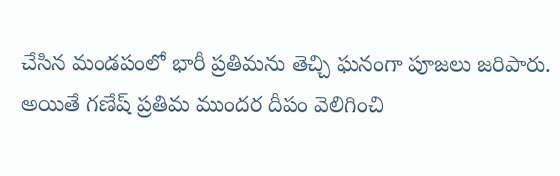చేసిన మండ‌పంలో భారీ ప్ర‌తిమ‌ను తెచ్చి ఘ‌నంగా పూజ‌లు జ‌రిపారు. అయితే గ‌ణేష్‌ ప్రతిమ ముందర దీపం వెలిగించి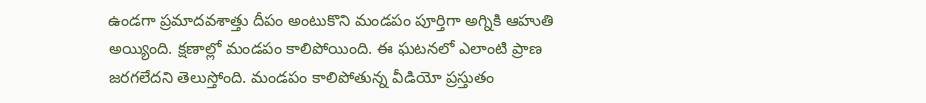ఉండగా ప్రమాదవశాత్తు దీపం అంటుకొని మండపం పూర్తిగా అగ్నికి ఆహుతి అయ్యింది. క్షణాల్లో మండ‌పం కాలిపోయింది. ఈ ఘ‌ట‌న‌లో ఎలాంటి ప్రాణ జ‌ర‌గ‌లేద‌ని తెలుస్తోంది. మండ‌పం కాలిపోతున్న వీడియో ప్ర‌స్తుతం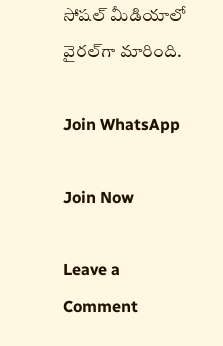సోష‌ల్ మీడియాలో వైర‌ల్‌గా మారింది.

Join WhatsApp

Join Now

Leave a Comment